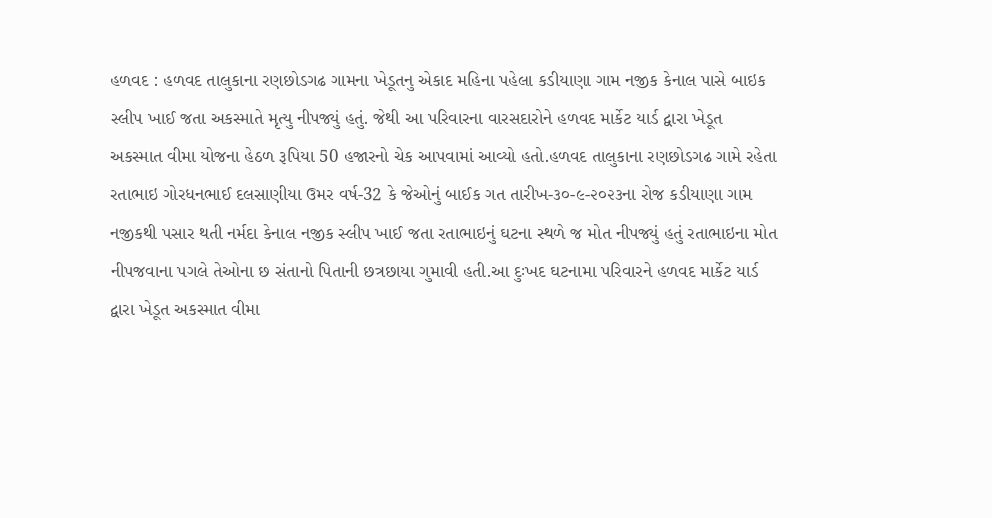હળવદ : હળવદ તાલુકાના રણછોડગઢ ગામના ખેડૂતનુ એકાદ મહિના પહેલા કડીયાણા ગામ નજીક કેનાલ પાસે બાઇક સ્લીપ ખાઈ જતા અકસ્માતે મૃત્યુ નીપજ્યું હતું. જેથી આ પરિવારના વારસદારોને હળવદ માર્કેટ યાર્ડ દ્વારા ખેડૂત અકસ્માત વીમા યોજના હેઠળ રૂપિયા 50 હજારનો ચેક આપવામાં આવ્યો હતો.હળવદ તાલુકાના રણછોડગઢ ગામે રહેતા રતાભાઇ ગોરધનભાઈ દલસાણીયા ઉમર વર્ષ-32 કે જેઓનું બાઈક ગત તારીખ-૩૦-૯-૨૦૨૩ના રોજ કડીયાણા ગામ નજીકથી પસાર થતી નર્મદા કેનાલ નજીક સ્લીપ ખાઈ જતા રતાભાઇનું ઘટના સ્થળે જ મોત નીપજ્યું હતું રતાભાઇના મોત નીપજવાના પગલે તેઓના છ સંતાનો પિતાની છત્રછાયા ગુમાવી હતી.આ દુઃખદ ઘટનામા પરિવારને હળવદ માર્કેટ યાર્ડ દ્વારા ખેડૂત અકસ્માત વીમા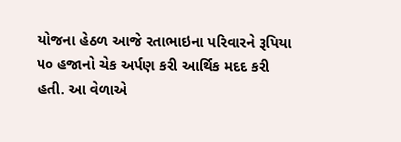યોજના હેઠળ આજે રતાભાઇના પરિવારને રૂપિયા ૫૦ હજાનો ચેક અર્પણ કરી આર્થિક મદદ કરી હતી. આ વેળાએ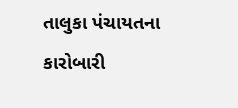તાલુકા પંચાયતના કારોબારી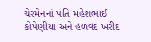ચેરમેનનાં પતિ મહેશભાઈ કોપેણીયા અને હળવદ ખરીદ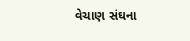વેચાણ સંઘના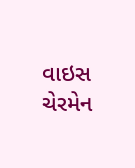વાઇસ ચેરમેન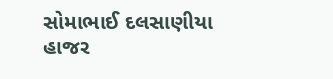સોમાભાઈ દલસાણીયા હાજર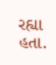રહ્યા હતા.